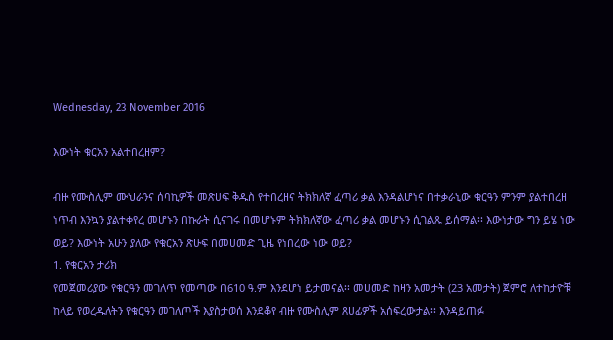Wednesday, 23 November 2016

እውነት ቁርአን አልተበረዘም?

ብዙ የሙስሊም ሙህራንና ሰባኪዎች መጽሀፍ ቅዱስ የተበረዘና ትክክለኛ ፈጣሪ ቃል እንዳልሆነና በተቃራኒው ቁርዓን ምንም ያልተበረዘ ነጥብ እንኳን ያልተቀየረ መሆኑን በኩራት ሲናገሩ በመሆኑም ትክክለኛው ፈጣሪ ቃል መሆኑን ሲገልጹ ይሰማል፡፡ እውነታው ግን ይሄ ነው ወይ? እውነት አሁን ያለው የቁርአን ጽሁፍ በመሀመድ ጊዜ የነበረው ነው ወይ?
1. የቁርአን ታሪክ
የመጀመሪያው የቁርዓን መገለጥ የመጣው በ610 ዓ.ም እንደሆነ ይታመናል፡፡ መሀመድ ከዛን አመታት (23 አመታት) ጀምሮ ለተከታዮቹ ከላይ የወረዱለትን የቁርዓን መገለጦች እያስታወሰ እንደቆየ ብዙ የሙስሊም ጸሀፊዎች አሰፍረውታል፡፡ እንዳይጠፉ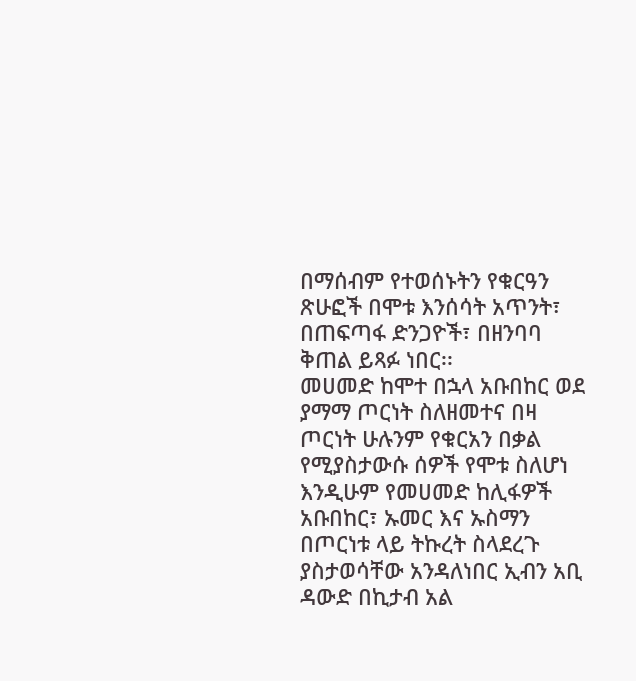በማሰብም የተወሰኑትን የቁርዓን ጽሁፎች በሞቱ እንሰሳት አጥንት፣ በጠፍጣፋ ድንጋዮች፣ በዘንባባ ቅጠል ይጻፉ ነበር፡፡
መሀመድ ከሞተ በኋላ አቡበከር ወደ ያማማ ጦርነት ስለዘመተና በዛ ጦርነት ሁሉንም የቁርአን በቃል የሚያስታውሱ ሰዎች የሞቱ ስለሆነ እንዲሁም የመሀመድ ከሊፋዎች አቡበከር፣ ኡመር እና ኡስማን በጦርነቱ ላይ ትኩረት ስላደረጉ ያስታወሳቸው አንዳለነበር ኢብን አቢ ዳውድ በኪታብ አል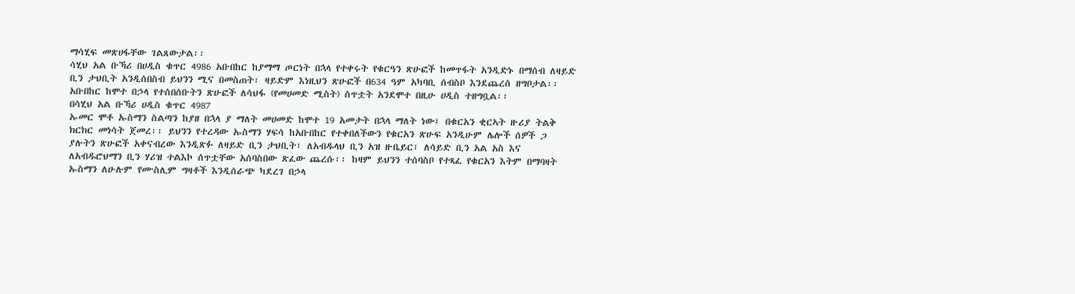ማሳሂፍ መጽሀፋቸው ገልጸውታል፡፡
ሳሂህ አል ቡኻሪ በሀዲስ ቁጥር 4986 አቡበከር ከያማማ ጦርነት በኋላ የተቀሩት የቁርዓን ጽሁፎች ከመጥፋት አንዲድኑ በማሰብ ለዛይድ ቢን ታህቢት አንዲሰበስብ ይህንን ሚና በመስጠት፡ ዛይድም እነዚህን ጽሁፎች በ634 ዓም አካባቢ ሰብስቦ እንደጨረሰ ዘግቦታል፡፡
አቡበከር ከሞተ በኃላ የተሰበሰቡትን ጽሁፎች ለሳህፋ (የመሀመድ ሚስት) ሰጥቷት አንደሞተ በዚሁ ሀዲስ ተዘግቧል፡፡
በሳሂህ አል ቡኻሪ ሀዲስ ቁጥር 4987
ኡመር ሞቶ ኡስማን ስልጣን ከያዘ በኋላ ያ ማለት መሀመድ ከሞተ 19 አመታት በኋላ ማለት ነው፤ በቁርአን ቂርኣት ዙሪያ ትልቅ ክርክር መነሳት ጀመረ፡፡ ይህንን የተረዳው ኡስማን ሃፍሳ ከአቡበከር የተቀበለችውን የቁርአን ጽሁፍ አንዲሁም ሌሎች ሰዎች ጋ ያሉትን ጽሁፎች አቀናብረው እንዲጽፉ ለዛይድ ቢን ታህቢት፣ ለአብዱላህ ቢን አዝ ዙቤይር፣ ለሳይድ ቢን አል አስ እና ለአብዱሮህማን ቢን ሃሪዝ ተልእኮ ሰጥቷቸው አሰባስበው ጽፈው ጨረሱ፡፡ ከዛም ይህንን ተሰባስቦ የተጻፈ የቁርአን እትም በማባዛት ኡስማን ለሁሉም የሙስሊም ግዛቶች እንዲሰራጭ ካደረገ በኃላ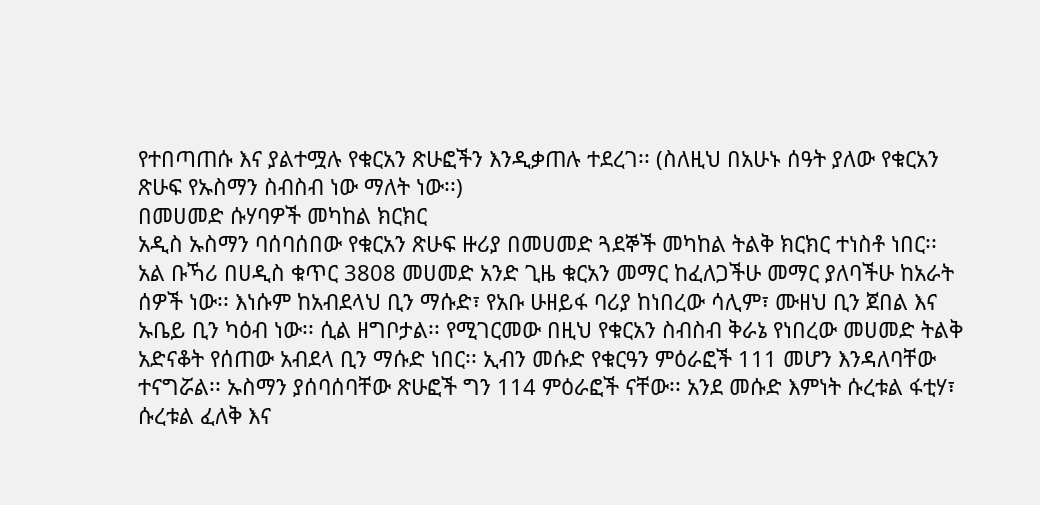የተበጣጠሱ እና ያልተሟሉ የቁርአን ጽሁፎችን እንዲቃጠሉ ተደረገ፡፡ (ስለዚህ በአሁኑ ሰዓት ያለው የቁርአን ጽሁፍ የኡስማን ስብስብ ነው ማለት ነው፡፡)
በመሀመድ ሱሃባዎች መካከል ክርክር
አዲስ ኡስማን ባሰባሰበው የቁርአን ጽሁፍ ዙሪያ በመሀመድ ጓደኞች መካከል ትልቅ ክርክር ተነስቶ ነበር፡፡
አል ቡኻሪ በሀዲስ ቁጥር 3808 መሀመድ አንድ ጊዜ ቁርአን መማር ከፈለጋችሁ መማር ያለባችሁ ከአራት ሰዎች ነው፡፡ እነሱም ከአብደላህ ቢን ማሱድ፣ የአቡ ሁዘይፋ ባሪያ ከነበረው ሳሊም፣ ሙዘህ ቢን ጀበል እና ኡቤይ ቢን ካዕብ ነው፡፡ ሲል ዘግቦታል፡፡ የሚገርመው በዚህ የቁርአን ስብስብ ቅራኔ የነበረው መሀመድ ትልቅ አድናቆት የሰጠው አብደላ ቢን ማሱድ ነበር፡፡ ኢብን መሱድ የቁርዓን ምዕራፎች 111 መሆን እንዳለባቸው ተናግሯል፡፡ ኡስማን ያሰባሰባቸው ጽሁፎች ግን 114 ምዕራፎች ናቸው፡፡ አንደ መሱድ እምነት ሱረቱል ፋቲሃ፣ ሱረቱል ፈለቅ እና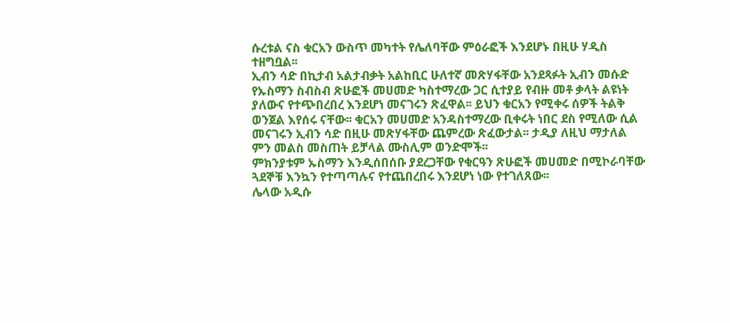ሱረቱል ናስ ቁርአን ውስጥ መካተት የሌለባቸው ምዕራፎች እንደሆኑ በዚሁ ሃዲስ ተዘግቧል፡፡
ኢብን ሳድ በኪታብ አልታብቃት አልከቢር ሁለተኛ መጽሃፋቸው አንደጻፉት ኢብን መሱድ የኡስማን ስብስብ ጽሁፎች መሀመድ ካስተማረው ጋር ሲተያይ የብዙ መቶ ቃላት ልዩነት ያለውና የተጭበረበረ እንደሆነ መናገሩን ጽፈዋል፡፡ ይህን ቁርአን የሚቀሩ ሰዎች ትልቅ ወንጀል እየሰሩ ናቸው፡፡ ቁርአን መሀመድ አንዳስተማረው ቢቀሩት ነበር ደስ የሚለው ሲል መናገሩን ኢብን ሳድ በዚሁ መጽሃፋቸው ጨምረው ጽፈውታል፡፡ ታዲያ ለዚህ ማታለል ምን መልስ መስጠት ይቻላል ሙስሊም ወንድሞች፡፡
ምክንያቱም ኡስማን እንዲሰበሰቡ ያደረጋቸው የቁርዓን ጽሁፎች መሀመድ በሚኮራባቸው ጓደኞቹ እንኳን የተጣጣሉና የተጨበረበሩ እንደሆነ ነው የተገለጸው፡፡
ሌላው አዲሱ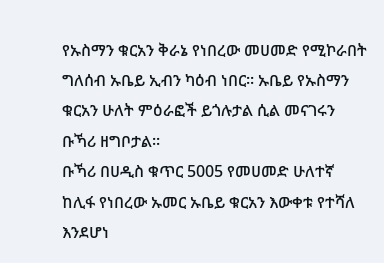የኡስማን ቁርአን ቅራኔ የነበረው መሀመድ የሚኮራበት ግለሰብ ኡቤይ ኢብን ካዕብ ነበር፡፡ ኡቤይ የኡስማን ቁርአን ሁለት ምዕራፎች ይጎሉታል ሲል መናገሩን ቡኻሪ ዘግቦታል፡፡
ቡኻሪ በሀዲስ ቁጥር 5005 የመሀመድ ሁለተኛ ከሊፋ የነበረው ኡመር ኡቤይ ቁርአን እውቀቱ የተሻለ እንደሆነ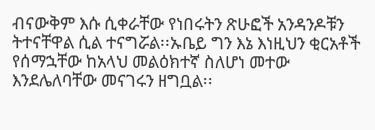ብናውቅም እሱ ሲቀራቸው የነበሩትን ጽሁፎች አንዳንዶቹን ትተናቸዋል ሲል ተናግሯል፡፡ኡቤይ ግን እኔ እነዚህን ቂርአቶች የሰማኋቸው ከአላህ መልዕክተኛ ስለሆነ መተው እንደሌለባቸው መናገሩን ዘግቧል፡፡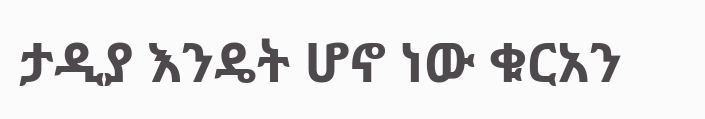ታዲያ እንዴት ሆኖ ነው ቁርአን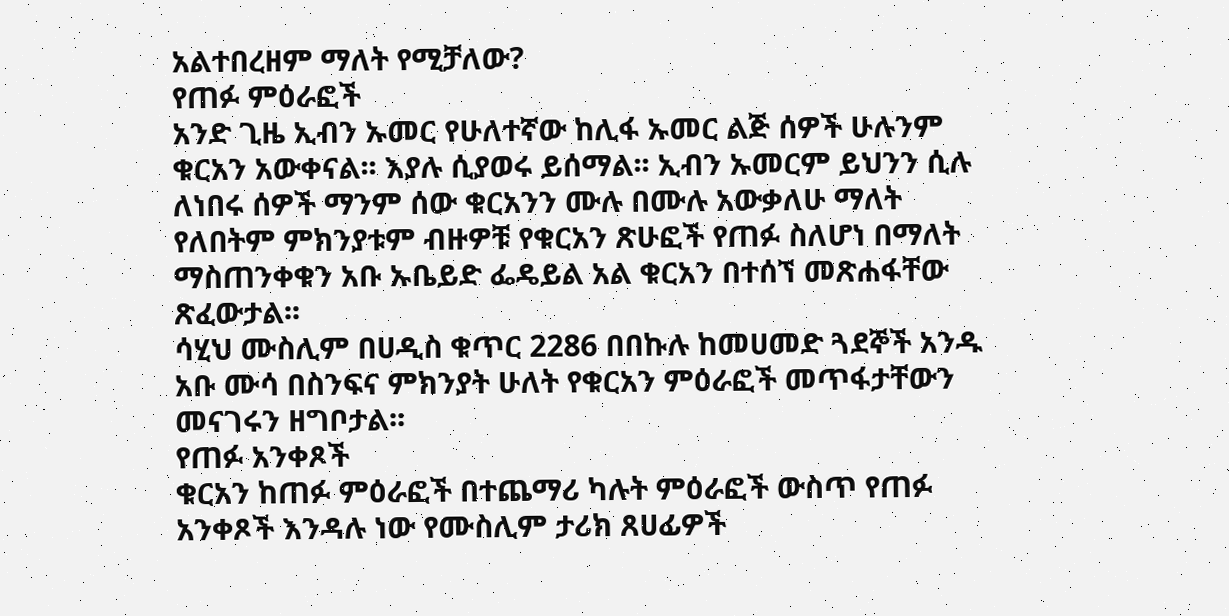አልተበረዘም ማለት የሚቻለው?
የጠፉ ምዕራፎች
አንድ ጊዜ ኢብን ኡመር የሁለተኛው ከሊፋ ኡመር ልጅ ሰዎች ሁሉንም ቁርአን አውቀናል፡፡ እያሉ ሲያወሩ ይሰማል፡፡ ኢብን ኡመርም ይህንን ሲሉ ለነበሩ ሰዎች ማንም ሰው ቁርአንን ሙሉ በሙሉ አውቃለሁ ማለት የለበትም ምክንያቱም ብዙዎቹ የቁርአን ጽሁፎች የጠፉ ስለሆነ በማለት ማስጠንቀቁን አቡ ኡቤይድ ፌዴይል አል ቁርአን በተሰኘ መጽሐፋቸው ጽፈውታል፡፡
ሳሂህ ሙስሊም በሀዲስ ቁጥር 2286 በበኩሉ ከመሀመድ ጓደኞች አንዱ አቡ ሙሳ በስንፍና ምክንያት ሁለት የቁርአን ምዕራፎች መጥፋታቸውን መናገሩን ዘግቦታል፡፡
የጠፉ አንቀጾች
ቁርአን ከጠፉ ምዕራፎች በተጨማሪ ካሉት ምዕራፎች ውስጥ የጠፉ አንቀጾች እንዳሉ ነው የሙስሊም ታሪክ ጸሀፊዎች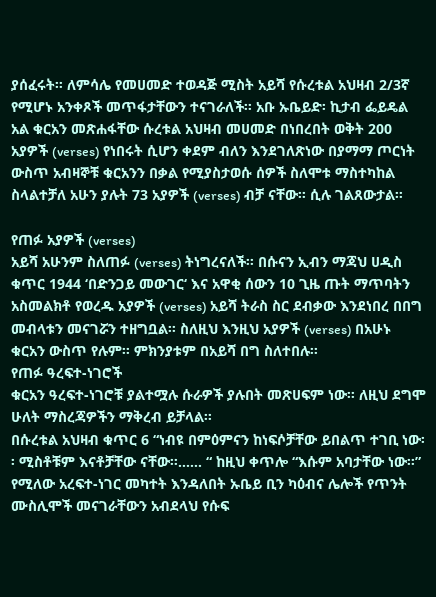ያሰፈሩት፡፡ ለምሳሌ የመሀመድ ተወዳጅ ሚስት አይሻ የሱረቱል አህዛብ 2/3ኛ የሚሆኑ አንቀጾች መጥፋታቸውን ተናገራለች፡፡ አቡ ኡቤይድ፡ ኪታብ ፌይዴል አል ቁርአን መጽሐፋቸው ሱረቱል አህዛብ መሀመድ በነበረበት ወቅት 200 አያዎች (verses) የነበሩት ሲሆን ቀደም ብለን እንደገለጽነው በያማማ ጦርነት ውስጥ አብዛኞቹ ቁርአንን በቃል የሚያስታወሱ ሰዎች ስለሞቱ ማስተካከል ስላልተቻለ አሁን ያሉት 73 አያዎች (verses) ብቻ ናቸው፡፡ ሲሉ ገልጸውታል፡፡

የጠፉ አያዎች (verses)
አይሻ አሁንም ስለጠፉ (verses) ትነግረናለች፡፡ በሱናን ኢብን ማጃህ ሀዲስ ቁጥር 1944 ‘በድንጋይ መውገር‘ እና አዋቂ ሰውን 10 ጊዜ ጡት ማጥባትን አስመልክቶ የወረዱ አያዎች (verses) አይሻ ትራስ ስር ደብቃው እንደነበረ በበግ መብላቱን መናገሯን ተዘግቧል፡፡ ስለዚህ እንዚህ አያዎች (verses) በአሁኑ ቁርአን ውስጥ የሉም፡፡ ምክንያቱም በአይሻ በግ ስለተበሉ፡፡
የጠፉ ዓረፍተ-ነገሮች
ቁርአን ዓረፍተ-ነገሮቹ ያልተሟሉ ሱራዎች ያሉበት መጽሀፍም ነው፡፡ ለዚህ ደግሞ ሁለት ማስረጃዎችን ማቅረብ ይቻላል፡፡
በሱረቱል አህዛብ ቁጥር 6 “ነብዩ በምዕምናን ከነፍሶቻቸው ይበልጥ ተገቢ ነው፡፡ ሚስቶቹም እናቶቻቸው ናቸው፡፡…… “ ከዚህ ቀጥሎ “እሱም አባታቸው ነው፡፡” የሚለው አረፍተ-ነገር መካተት እንዳለበት ኡቤይ ቢን ካዕብና ሌሎች የጥንት ሙስሊሞች መናገራቸውን አብደላህ የሱፍ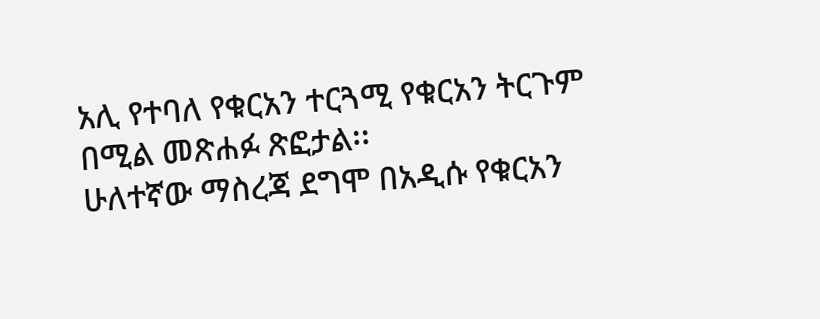አሊ የተባለ የቁርአን ተርጓሚ የቁርአን ትርጉም በሚል መጽሐፉ ጽፎታል፡፡
ሁለተኛው ማስረጃ ደግሞ በአዲሱ የቁርአን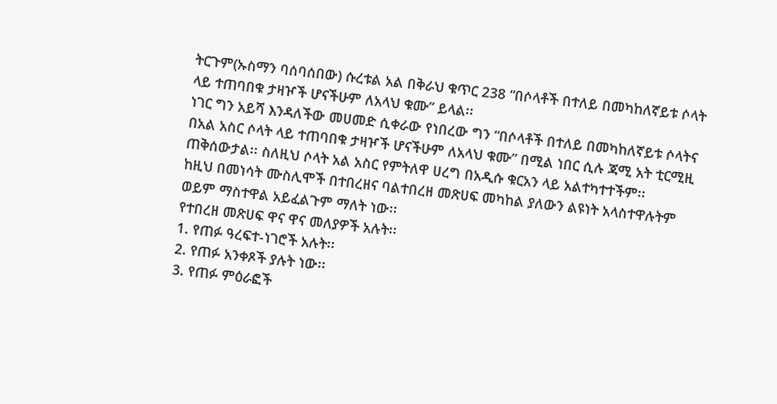ትርጉም(ኡስማን ባሰባሰበው) ሱረቱል አል በቅራህ ቁጥር 238 “በሶላቶች በተለይ በመካከለኛይቱ ሶላት ላይ ተጠባበቁ ታዛዦች ሆናችሁም ለአላህ ቁሙ” ይላል፡፡
ነገር ግን አይሻ እንዳለችው መሀመድ ሲቀራው የነበረው ግን “በሶላቶች በተለይ በመካከለኛይቱ ሶላትና በአል አስር ሶላት ላይ ተጠባበቁ ታዛዦች ሆናችሁም ለአላህ ቁሙ” በሚል ነበር ሲሉ ጃሚ አት ቲርሚዚ ጠቅሰውታል፡፡ ስለዚህ ሶላት አል አስር የምትለዋ ሀረግ በአዲሱ ቁርአን ላይ አልተካተተችም፡፡
ከዚህ በመነሳት ሙስሊሞች በተበረዘና ባልተበረዘ መጽሀፍ መካከል ያለውን ልዩነት አላስተዋሉትም ወይም ማስተዋል አይፈልጉም ማለት ነው፡፡
የተበረዘ መጽሀፍ ዋና ዋና መለያዎች አሉት፡፡
1. የጠፉ ዓረፍተ-ነገሮች አሉት፡፡
2. የጠፉ አንቀጾች ያሉት ነው፡፡
3. የጠፉ ምዕራፎች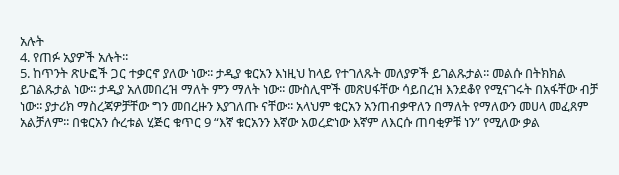አሉት
4. የጠፉ አያዎች አሉት፡፡
5. ከጥንት ጽሁፎች ጋር ተቃርኖ ያለው ነው፡፡ ታዲያ ቁርአን እነዚህ ከላይ የተገለጹት መለያዎች ይገልጹታል፡፡ መልሱ በትክክል ይገልጹታል ነው፡፡ ታዲያ አለመበረዝ ማለት ምን ማለት ነው፡፡ ሙስሊሞች መጽሀፋቸው ሳይበረዝ እንደቆየ የሚናገሩት በአፋቸው ብቻ ነው፡፡ ያታሪክ ማስረጃዎቻቸው ግን መበረዙን እያገለጡ ናቸው፡፡ አላህም ቁርአን አንጠብቃዋለን በማለት የማለውን መሀላ መፈጸም አልቻለም፡፡ በቁርአን ሱረቱል ሂጅር ቁጥር 9 “እኛ ቁርአንን እኛው አወረድነው እኛም ለእርሱ ጠባቂዎቹ ነን” የሚለው ቃል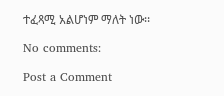ተፈጻሚ አልሆነም ማለት ነው፡፡

No comments:

Post a Comment